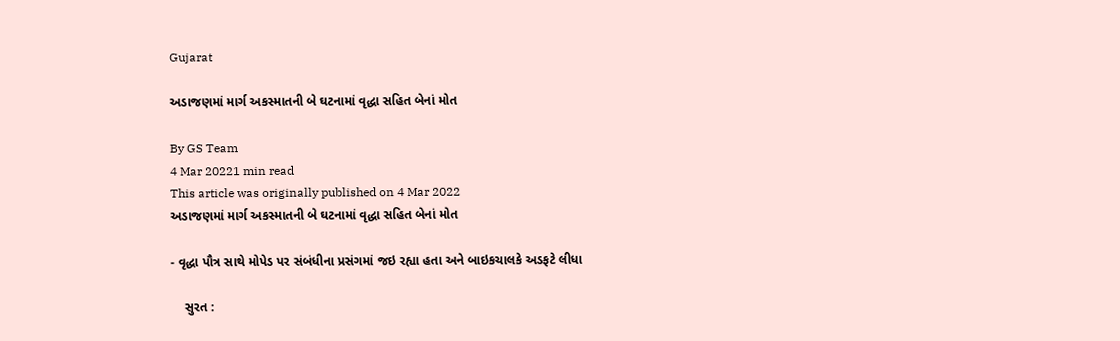Gujarat

અડાજણમાં માર્ગ અકસ્માતની બે ઘટનામાં વૃદ્ધા સહિત બેનાં મોત

By GS Team
4 Mar 20221 min read
This article was originally published on 4 Mar 2022
અડાજણમાં માર્ગ અકસ્માતની બે ઘટનામાં વૃદ્ધા સહિત બેનાં મોત

- વૃદ્ધા પૌત્ર સાથે મોપેડ પર સંબંધીના પ્રસંગમાં જઇ રહ્યા હતા અને બાઇકચાલકે અડફટે લીધા

    સુરત :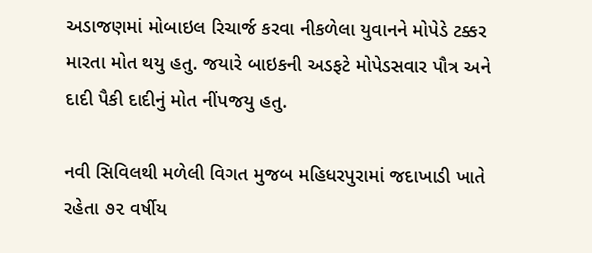અડાજણમાં મોબાઇલ રિચાર્જ કરવા નીકળેલા યુવાનને મોપેડે ટક્કર મારતા મોત થયુ હતુ. જયારે બાઇકની અડફટે મોપેડસવાર પૌત્ર અને દાદી પૈકી દાદીનું મોત નીંપજયુ હતુ.

નવી સિવિલથી મળેલી વિગત મુજબ મહિધરપુરામાં જદાખાડી ખાતે રહેતા ૭૨ વર્ષીય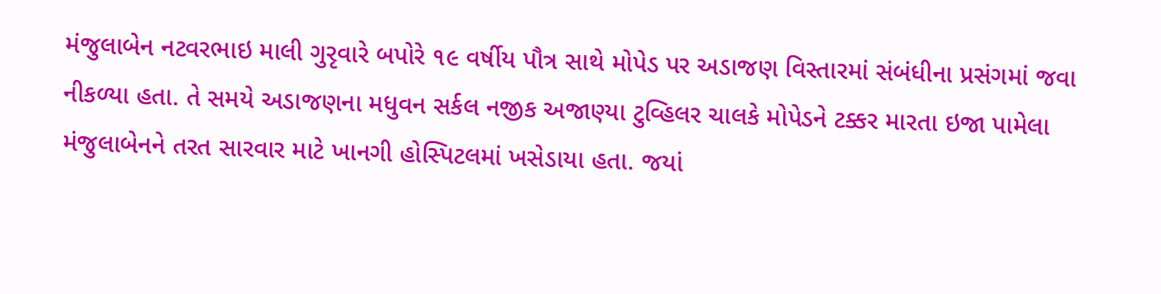મંજુલાબેન નટવરભાઇ માલી ગુરૃવારે બપોરે ૧૯ વર્ષીય પૌત્ર સાથે મોપેડ પર અડાજણ વિસ્તારમાં સંબંધીના પ્રસંગમાં જવા નીકળ્યા હતા. તે સમયે અડાજણના મધુવન સર્કલ નજીક અજાણ્યા ટુવ્હિલર ચાલકે મોપેડને ટક્કર મારતા ઇજા પામેલા મંજુલાબેનને તરત સારવાર માટે ખાનગી હોસ્પિટલમાં ખસેડાયા હતા. જયાં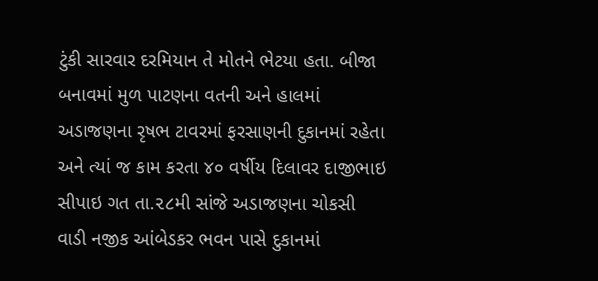ટુંકી સારવાર દરમિયાન તે મોતને ભેટયા હતા. બીજા બનાવમાં મુળ પાટણના વતની અને હાલમાં અડાજણના રૃષભ ટાવરમાં ફરસાણની દુકાનમાં રહેતા અને ત્યાં જ કામ કરતા ૪૦ વર્ષીય દિલાવર દાજીભાઇ સીપાઇ ગત તા.૨૮મી સાંજે અડાજણના ચોકસી વાડી નજીક આંબેડકર ભવન પાસે દુકાનમાં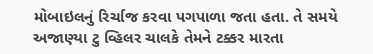મોબાઇલનું રિર્ચાજ કરવા પગપાળા જતા હતા. તે સમયે અજાણ્યા ટુ વ્હિલર ચાલકે તેમને ટક્કર મારતા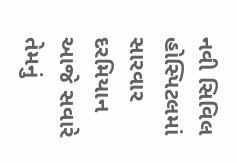નવી સિવિલ હોસ્પિટલમાં સારવાર દરમિયાન આજે સવારે તેમનું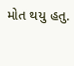મોત થયુ હતુ.